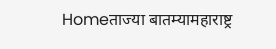Homeताज्या बातम्यामहाराष्ट्र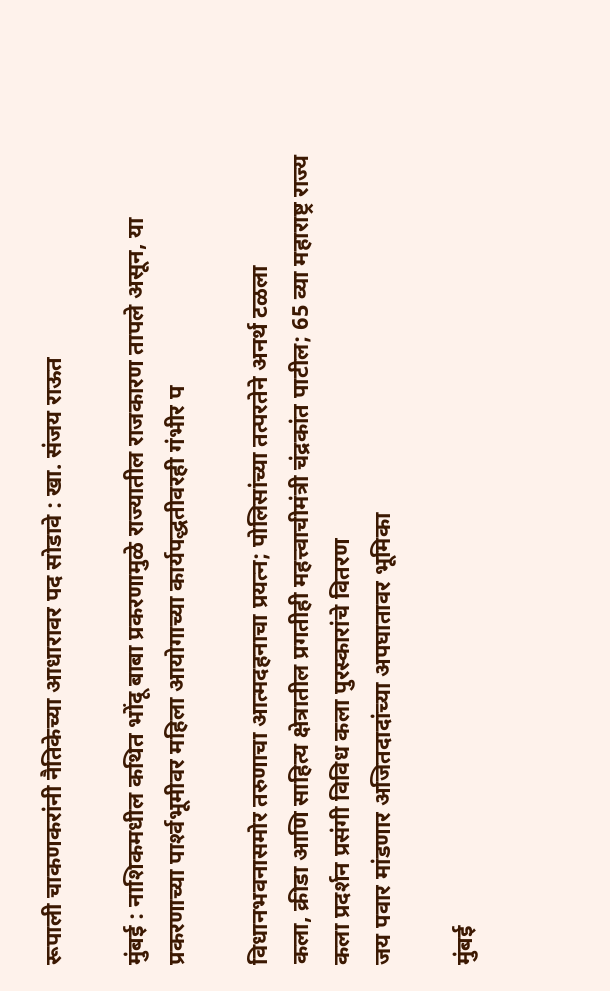रूपाली चाकणकरांनी नैतिकेच्या आधारावर पद सोडावे : खा. संजय राऊत

मुंबई : नाशिकमधील कथित भोंदू बाबा प्रकरणामुळे राज्यातील राजकारण तापले असून, या प्रकरणाच्या पार्श्‍वभूमीवर महिला आयोगाच्या कार्यपद्धतीवरही गंभीर प

विधानभवनासमोर तरुणाचा आत्मदहनाचा प्रयत्न; पोलिसांच्या तत्परतेने अनर्थ टळला
कला, क्रीडा आणि साहित्य क्षेत्रातील प्रगतीही महत्त्वाचीमंत्री चंद्रकांत पाटील; 65 व्या महाराष्ट्र राज्य कला प्रदर्शन प्रसंगी विविध कला पुरस्कारांचे वितरण
जय पवार मांडणार अजितदादांच्या अपघातावर भूमिका

मुंबई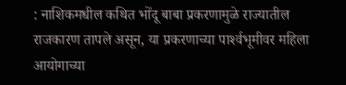: नाशिकमधील कथित भोंदू बाबा प्रकरणामुळे राज्यातील राजकारण तापले असून, या प्रकरणाच्या पार्श्‍वभूमीवर महिला आयोगाच्या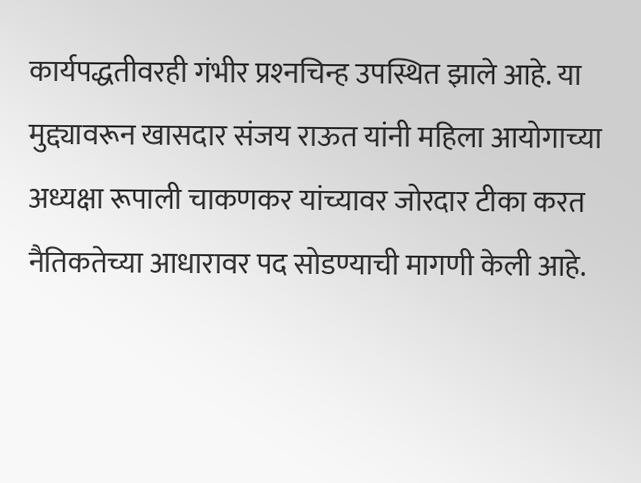कार्यपद्धतीवरही गंभीर प्रश्‍नचिन्ह उपस्थित झाले आहे. या मुद्द्यावरून खासदार संजय राऊत यांनी महिला आयोगाच्या अध्यक्षा रूपाली चाकणकर यांच्यावर जोरदार टीका करत नैतिकतेच्या आधारावर पद सोडण्याची मागणी केली आहे.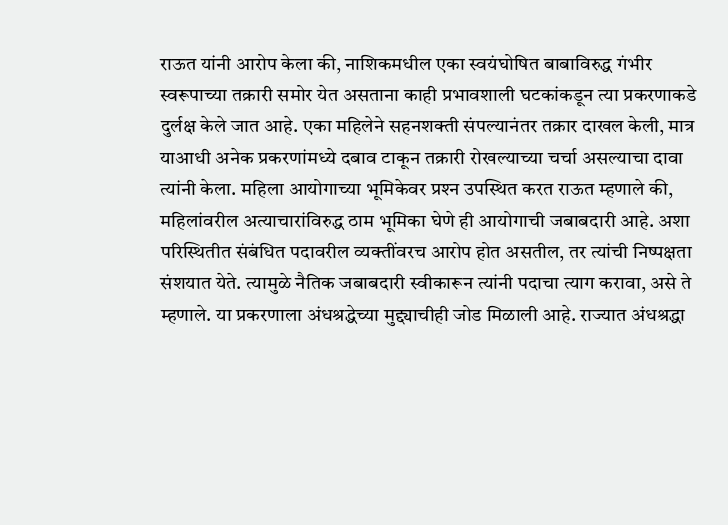राऊत यांनी आरोप केला की, नाशिकमधील एका स्वयंघोषित बाबाविरुद्ध गंभीर स्वरूपाच्या तक्रारी समोर येत असताना काही प्रभावशाली घटकांकडून त्या प्रकरणाकडे दुर्लक्ष केले जात आहे. एका महिलेने सहनशक्ती संपल्यानंतर तक्रार दाखल केली, मात्र याआधी अनेक प्रकरणांमध्ये दबाव टाकून तक्रारी रोखल्याच्या चर्चा असल्याचा दावा त्यांनी केला. महिला आयोगाच्या भूमिकेवर प्रश्‍न उपस्थित करत राऊत म्हणाले की, महिलांवरील अत्याचारांविरुद्ध ठाम भूमिका घेणे ही आयोगाची जबाबदारी आहे. अशा परिस्थितीत संबंधित पदावरील व्यक्तींवरच आरोप होत असतील, तर त्यांची निष्पक्षता संशयात येते. त्यामुळे नैतिक जबाबदारी स्वीकारून त्यांनी पदाचा त्याग करावा, असे ते म्हणाले. या प्रकरणाला अंधश्रद्धेच्या मुद्द्याचीही जोड मिळाली आहे. राज्यात अंधश्रद्धा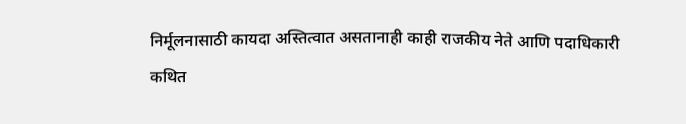निर्मूलनासाठी कायदा अस्तित्वात असतानाही काही राजकीय नेते आणि पदाधिकारी कथित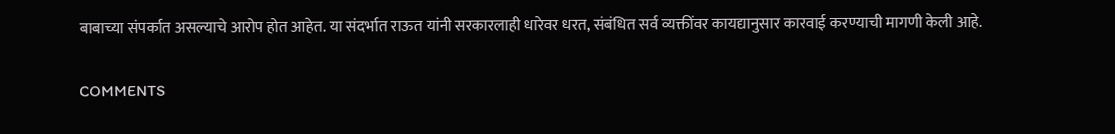बाबाच्या संपर्कात असल्याचे आरोप होत आहेत. या संदर्भात राऊत यांनी सरकारलाही धारेवर धरत, संबंधित सर्व व्यक्तींवर कायद्यानुसार कारवाई करण्याची मागणी केली आहे.

COMMENTS